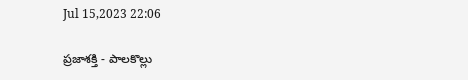Jul 15,2023 22:06

ప్రజాశక్తి - పాలకొల్లు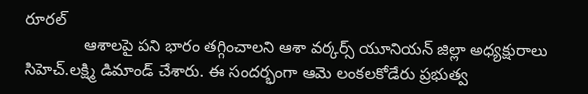రూరల్‌
             ఆశాలపై పని భారం తగ్గించాలని ఆశా వర్కర్స్‌ యూనియన్‌ జిల్లా అధ్యక్షురాలు సిహెచ్‌.లక్ష్మి డిమాండ్‌ చేశారు. ఈ సందర్భంగా ఆమె లంకలకోడేరు ప్రభుత్వ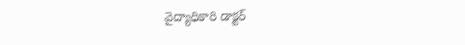వైద్యాధికారి డాక్టర్‌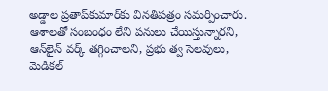అడ్డాల ప్రతాప్‌కుమార్‌కు వినతిపత్రం సమర్పించారు. ఆశాలతో సంబంధం లేని పనులు చేయిస్తున్నారని, ఆన్‌లైన్‌ వర్క్‌ తగ్గించాలని, ప్రభు త్వ సెలవులు, మెడికల్‌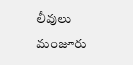లీవులు మంజూరు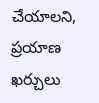చేయాలని, ప్రయాణ ఖర్చులు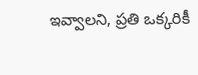ఇవ్వాలని, ప్రతి ఒక్కరికీ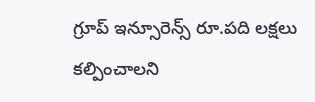గ్రూప్‌ ఇన్సూరెన్స్‌ రూ.పది లక్షలు కల్పించాలని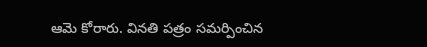ఆమె కోరారు. వినతి పత్రం సమర్పించిన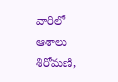వారిలో ఆశాలు శిరోమణి,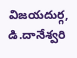విజయదుర్గ, డి.దానేశ్వరి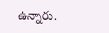ఉన్నారు.